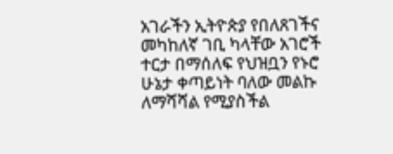አገራችን ኢትዮጵያ የበለጸገችና መካከለኛ ገቢ ካላቸው አገሮች ተርታ በማሰለፍ የህዝቧን የኑሮ ሁኔታ ቀጣይነት ባለው መልኩ ለማሻሻል የሚያስችል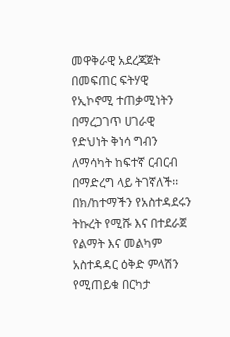መዋቅራዊ አደረጃጀት በመፍጠር ፍትሃዊ የኢኮኖሚ ተጠቃሚነትን በማረጋገጥ ሀገራዊ የድህነት ቅነሳ ግብን ለማሳካት ከፍተኛ ርብርብ በማድረግ ላይ ትገኛለች፡፡ በክ/ከተማችን የአስተዳደሩን ትኩረት የሚሹ እና በተደራጀ የልማት እና መልካም አስተዳዳር ዕቅድ ምላሽን የሚጠይቁ በርካታ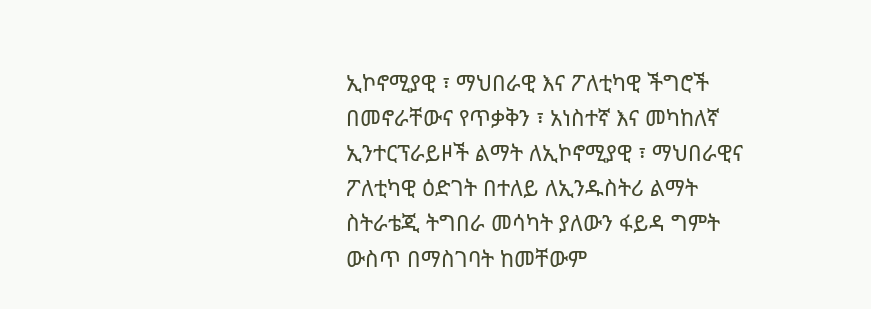ኢኮኖሚያዊ ፣ ማህበራዊ እና ፖለቲካዊ ችግሮች በመኖራቸውና የጥቃቅን ፣ አነስተኛ እና መካከለኛ ኢንተርፕራይዞች ልማት ለኢኮኖሚያዊ ፣ ማህበራዊና ፖለቲካዊ ዕድገት በተለይ ለኢንዱስትሪ ልማት ስትራቴጂ ትግበራ መሳካት ያለውን ፋይዳ ግምት ውስጥ በማስገባት ከመቸውም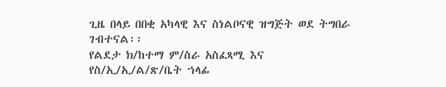ጊዜ በላይ በበቂ አካላዊ እና ስነልቦናዊ ዝግጅት ወደ ትግበራ ገብተናል፡፡
የልደታ ክ/ከተማ ም/ስራ አስፈጻሚ እና
የስ/ኢ/ኢ/ል/ጽ/ቤት ኀላፊ